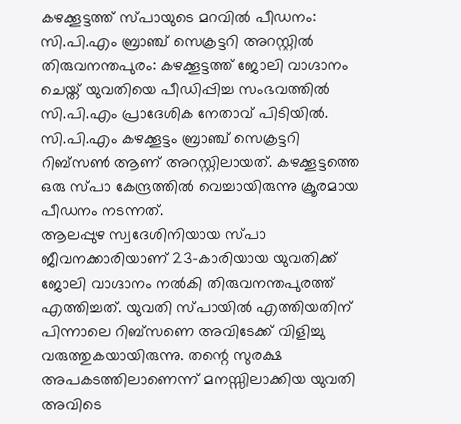കഴക്കൂട്ടത്ത് സ്പായുടെ മറവിൽ പീഡനം: സി.പി.എം ബ്രാഞ്ച് സെക്രട്ടറി അറസ്റ്റിൽ
തിരുവനന്തപുരം: കഴക്കൂട്ടത്ത് ജോലി വാഗ്ദാനം ചെയ്ത് യുവതിയെ പീഡിപ്പിച്ച സംഭവത്തിൽ സി.പി.എം പ്രാദേശിക നേതാവ് പിടിയിൽ. സി.പി.എം കഴക്കൂട്ടം ബ്രാഞ്ച് സെക്രട്ടറി റിബ്സൺ ആണ് അറസ്റ്റിലായത്. കഴക്കൂട്ടത്തെ ഒരു സ്പാ കേന്ദ്രത്തിൽ വെച്ചായിരുന്നു ക്രൂരമായ പീഡനം നടന്നത്.
ആലപ്പുഴ സ്വദേശിനിയായ സ്പാ ജീവനക്കാരിയാണ് 23-കാരിയായ യുവതിക്ക് ജോലി വാഗ്ദാനം നൽകി തിരുവനന്തപുരത്ത് എത്തിച്ചത്. യുവതി സ്പായിൽ എത്തിയതിന് പിന്നാലെ റിബ്സണെ അവിടേക്ക് വിളിച്ചു വരുത്തുകയായിരുന്നു. തന്റെ സുരക്ഷ അപകടത്തിലാണെന്ന് മനസ്സിലാക്കിയ യുവതി അവിടെ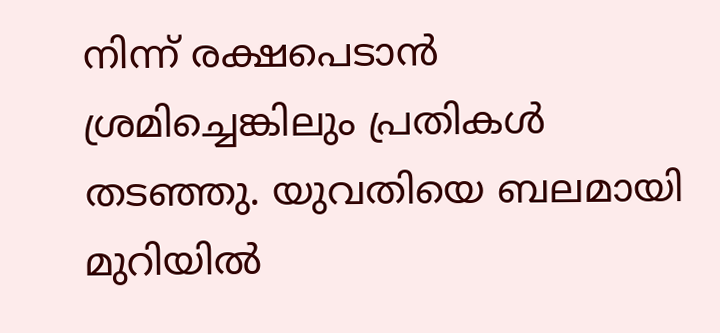നിന്ന് രക്ഷപെടാൻ ശ്രമിച്ചെങ്കിലും പ്രതികൾ തടഞ്ഞു. യുവതിയെ ബലമായി മുറിയിൽ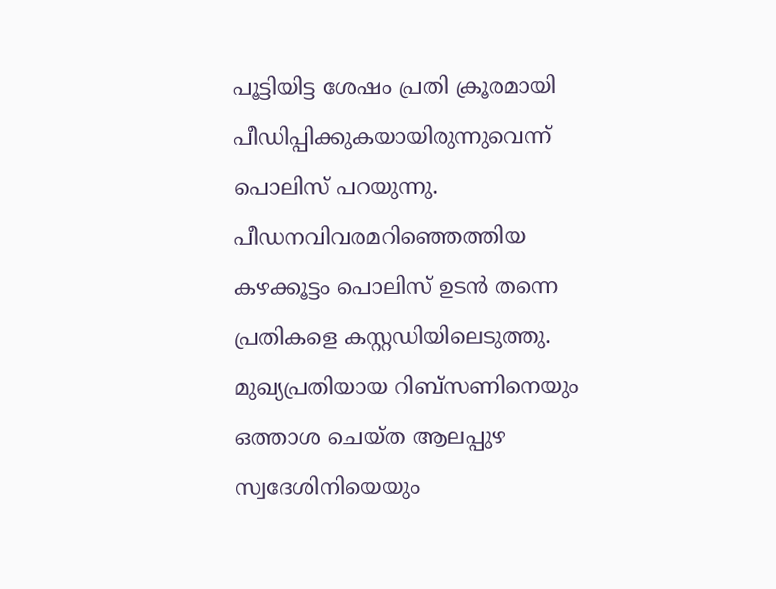പൂട്ടിയിട്ട ശേഷം പ്രതി ക്രൂരമായി പീഡിപ്പിക്കുകയായിരുന്നുവെന്ന് പൊലിസ് പറയുന്നു.
പീഡനവിവരമറിഞ്ഞെത്തിയ കഴക്കൂട്ടം പൊലിസ് ഉടൻ തന്നെ പ്രതികളെ കസ്റ്റഡിയിലെടുത്തു. മുഖ്യപ്രതിയായ റിബ്സണിനെയും ഒത്താശ ചെയ്ത ആലപ്പുഴ സ്വദേശിനിയെയും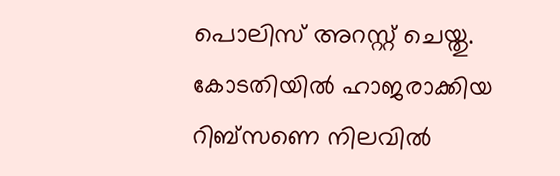പൊലിസ് അറസ്റ്റ് ചെയ്തു. കോടതിയിൽ ഹാജരാക്കിയ റിബ്സണെ നിലവിൽ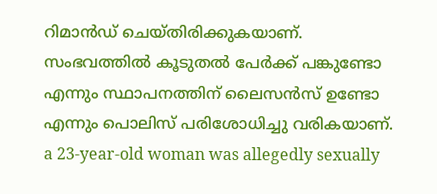റിമാൻഡ് ചെയ്തിരിക്കുകയാണ്.
സംഭവത്തിൽ കൂടുതൽ പേർക്ക് പങ്കുണ്ടോ എന്നും സ്ഥാപനത്തിന് ലൈസൻസ് ഉണ്ടോ എന്നും പൊലിസ് പരിശോധിച്ചു വരികയാണ്.
a 23-year-old woman was allegedly sexually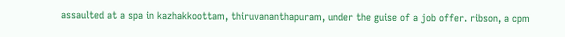assaulted at a spa in kazhakkoottam, thiruvananthapuram, under the guise of a job offer. ribson, a cpm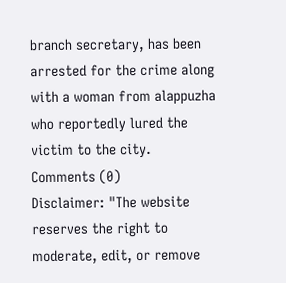branch secretary, has been arrested for the crime along with a woman from alappuzha who reportedly lured the victim to the city.
Comments (0)
Disclaimer: "The website reserves the right to moderate, edit, or remove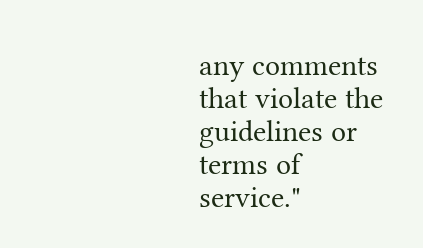any comments that violate the guidelines or terms of service."